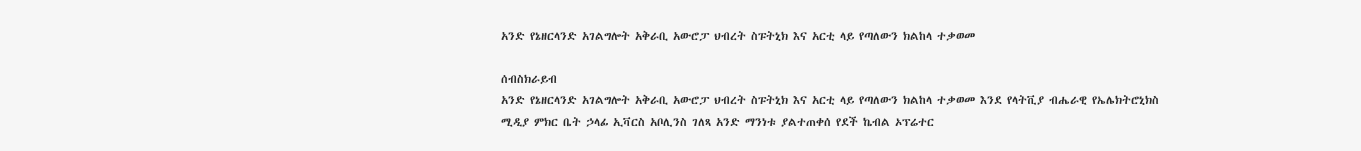አንድ የኔዘርላንድ አገልግሎት አቅራቢ አውሮፓ ህብረት ስፑትኒክ እና አርቲ ላይ የጣለውን ክልከላ ተቃወመ

ሰብስክራይብ
አንድ የኔዘርላንድ አገልግሎት አቅራቢ አውሮፓ ህብረት ስፑትኒክ እና አርቲ ላይ የጣለውን ክልከላ ተቃወመ እንደ የላትቪያ ብሔራዊ የኤሌክትሮኒክስ ሚዲያ ምክር ቤት ኃላፊ ኢቫርስ አቦሊንስ ገለጻ አንድ ማንነቱ ያልተጠቀሰ የደች ኬብል ኦፕሬተር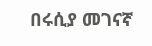በሩሲያ መገናኛ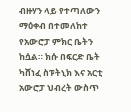ብዙሃን ላይ የተጣለውን ማዕቀብ በተመለከተ የአውሮፓ ምክር ቤትን ከሷል። ክሱ በፍርድ ቤት ካሸነፈ ስፑትኒክ እና አርቲ አውሮፓ ህብረት ውስጥ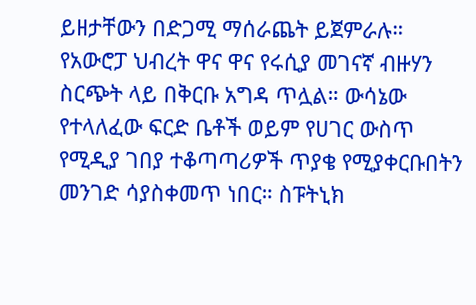ይዘታቸውን በድጋሚ ማሰራጨት ይጀምራሉ። የአውሮፓ ህብረት ዋና ዋና የሩሲያ መገናኛ ብዙሃን ስርጭት ላይ በቅርቡ አግዳ ጥሏል። ውሳኔው የተላለፈው ፍርድ ቤቶች ወይም የሀገር ውስጥ የሚዲያ ገበያ ተቆጣጣሪዎች ጥያቄ የሚያቀርቡበትን መንገድ ሳያስቀመጥ ነበር። ስፑትኒክ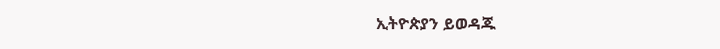ኢትዮጵያን ይወዳጁ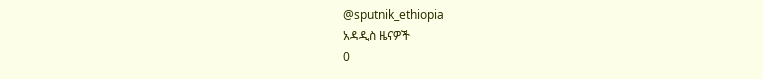@sputnik_ethiopia
አዳዲስ ዜናዎች
0